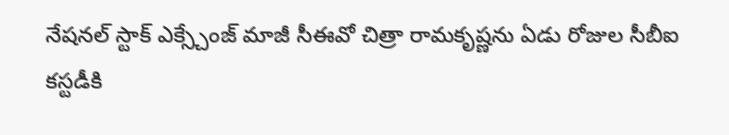నేషనల్ స్టాక్ ఎక్స్చేంజ్ మాజీ సీఈవో చిత్రా రామకృష్ణను ఏడు రోజుల సీబీఐ కస్టడీకి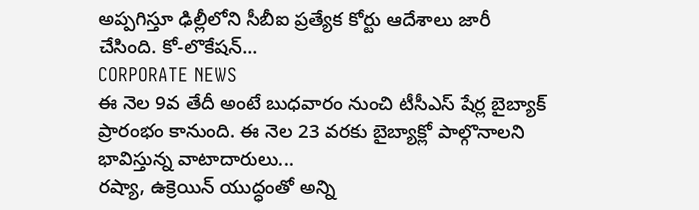అప్పగిస్తూ ఢిల్లీలోని సీబీఐ ప్రత్యేక కోర్టు ఆదేశాలు జారీ చేసింది. కో-లొకేషన్...
CORPORATE NEWS
ఈ నెల 9వ తేదీ అంటే బుధవారం నుంచి టీసీఎస్ షేర్ల బైబ్యాక్ ప్రారంభం కానుంది. ఈ నెల 23 వరకు బైబ్యాక్లో పాల్గొనాలని భావిస్తున్న వాటాదారులు...
రష్యా, ఉక్రెయిన్ యుద్ధంతో అన్ని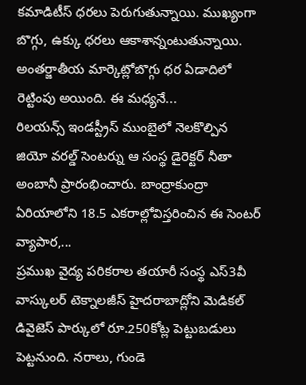కమాడిటీస్ ధరలు పెరుగుతున్నాయి. ముఖ్యంగా బొగ్గు, ఉక్కు ధరలు ఆకాశాన్నంటుతున్నాయి. అంతర్జాతీయ మార్కెట్లోబొగ్గు ధర ఏడాదిలో రెట్టింపు అయింది. ఈ మధ్యనే...
రిలయన్స్ ఇండస్ట్రీస్ ముంబైలో నెలకొల్పిన జియో వరల్డ్ సెంటర్ను ఆ సంస్థ డైరెక్టర్ నీతా అంబానీ ప్రారంభించారు. బాంద్రాకుంద్రా ఏరియాలోని 18.5 ఎకరాల్లోవిస్తరించిన ఈ సెంటర్ వ్యాపార,...
ప్రముఖ వైద్య పరికరాల తయారీ సంస్థ ఎస్3వీ వాస్కులర్ టెక్నాలజీస్ హైదరాబాద్లోని మెడికల్ డివైజెస్ పార్కులో రూ.250కోట్ల పెట్టుబడులు పెట్టనుంది. నరాలు, గుండె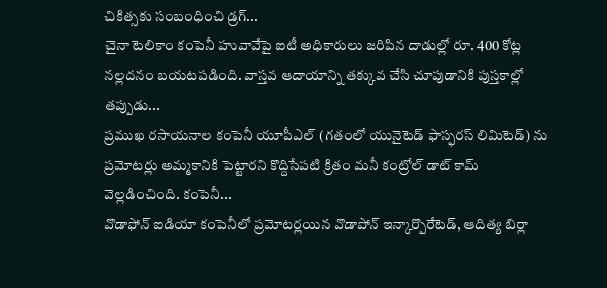చికిత్సకు సంబంధించి డ్రగ్...
చైనా టెలికాం కంపెనీ హువావేపై ఐటీ అధికారులు జరిపిన దాడుల్లో రూ. 400 కోట్ల నల్లదనం బయటపడింది. వాస్తవ ఆదాయాన్ని తక్కువ చేసి చూపుడానికి పుస్తకాల్లో తప్పుడు...
ప్రముఖ రసాయనాల కంపెనీ యూపీఎల్ (గతంలో యునైటెడ్ ఫాస్ఫరస్ లిమిటెడ్) ను ప్రమోటర్లు అమ్మకానికి పెట్టారని కొద్దిసేపటి క్రితం మనీ కంట్రోల్ డాట్ కామ్ వెల్లడించింది. కంపెనీ...
వొడాఫోన్ ఐడియా కంపెనీలో ప్రమోటర్లయిన వొడాపోన్ ఇన్కార్పొరేటెడ్, ఆదిత్య బిర్లా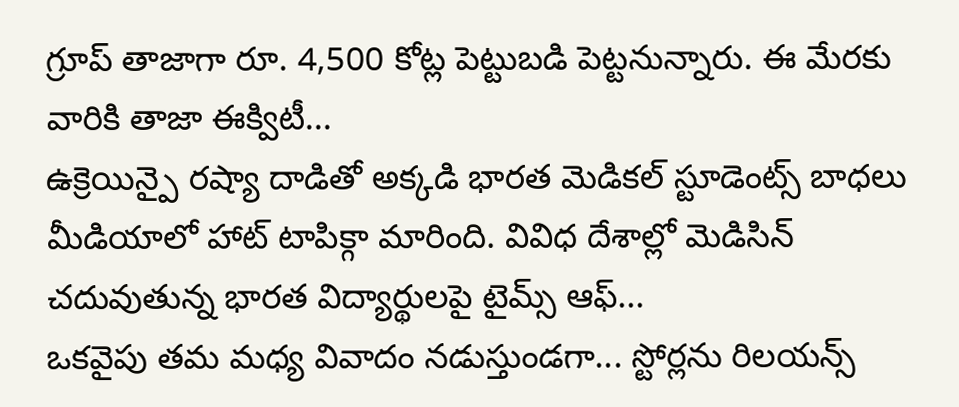గ్రూప్ తాజాగా రూ. 4,500 కోట్ల పెట్టుబడి పెట్టనున్నారు. ఈ మేరకు వారికి తాజా ఈక్విటీ...
ఉక్రెయిన్పై రష్యా దాడితో అక్కడి భారత మెడికల్ స్టూడెంట్స్ బాధలు మీడియాలో హాట్ టాపిక్గా మారింది. వివిధ దేశాల్లో మెడిసిన్ చదువుతున్న భారత విద్యార్థులపై టైమ్స్ ఆఫ్...
ఒకవైపు తమ మధ్య వివాదం నడుస్తుండగా... స్టోర్లను రిలయన్స్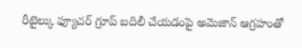రీటైల్కు ఫ్యూచర్ గ్రూప్ బదిలీ చేయడంపై అమెజాన్ ఆగ్రహంతో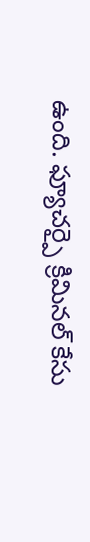ఉంది. ఫ్యూచర్పై క్రిమినల్ కేసు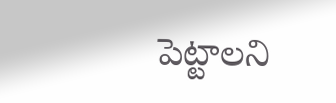పెట్టాలని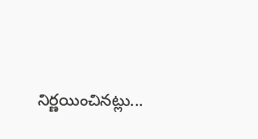నిర్ణయించినట్లు...